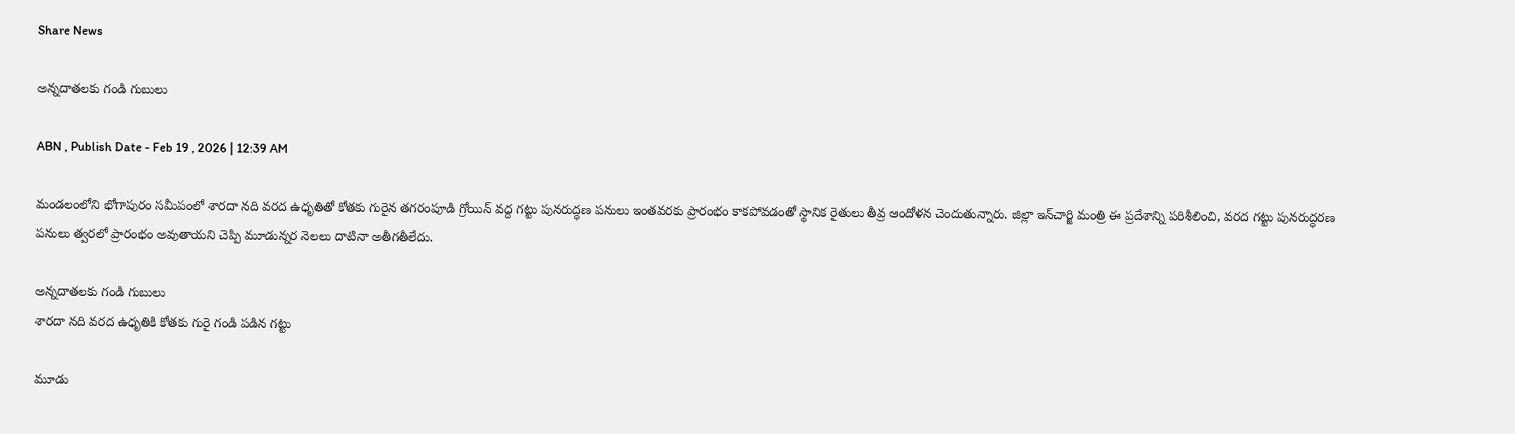Share News

అన్నదాతలకు గండి గుబులు

ABN , Publish Date - Feb 19 , 2026 | 12:39 AM

మండలంలోని భోగాపురం సమీపంలో శారదా నది వరద ఉధృతితో కోతకు గురైన తగరంపూడి గ్రోయిన్‌ వద్ద గట్టు పునరుద్ధణ పనులు ఇంతవరకు ప్రారంభం కాకపోవడంతో స్థానిక రైతులు తీవ్ర ఆందోళన చెందుతున్నారు. జిల్లా ఇన్‌చార్జి మంత్రి ఈ ప్రదేశాన్ని పరిశీలించి, వరద గట్టు పునరుద్ధరణ పనులు త్వరలో ప్రారంభం అవుతాయని చెప్పి మూడున్నర నెలలు దాటినా అతీగతీలేదు.

అన్నదాతలకు గండి గుబులు
శారదా నది వరద ఉధృతికి కోతకు గురై గండి పడిన గట్టు

మూడు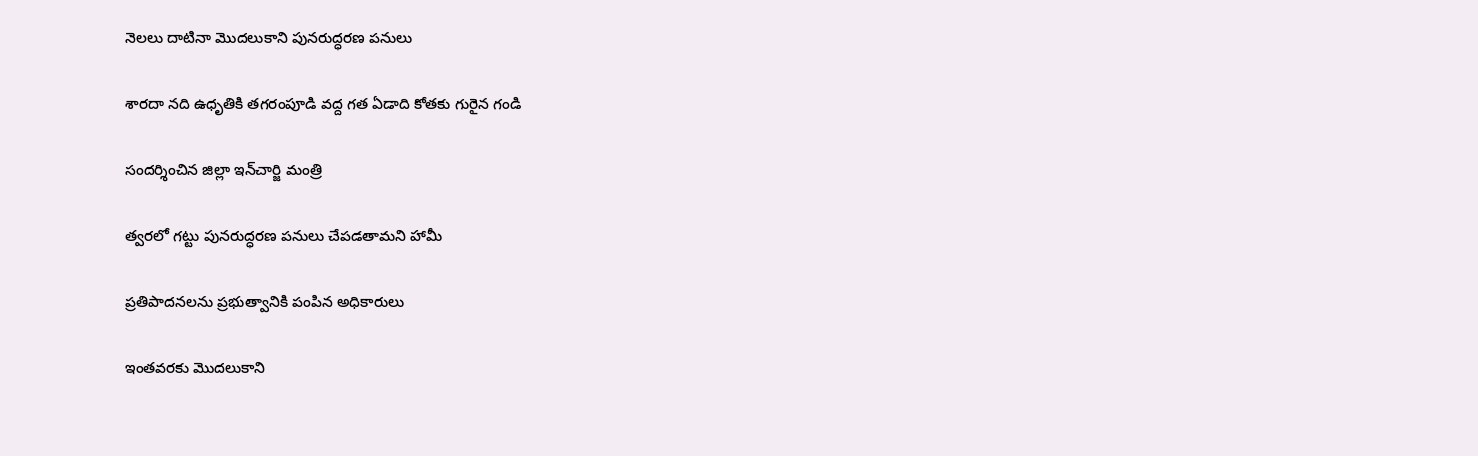నెలలు దాటినా మొదలుకాని పునరుద్ధరణ పనులు

శారదా నది ఉధృతికి తగరంపూడి వద్ద గత ఏడాది కోతకు గురైన గండి

సందర్శించిన జిల్లా ఇన్‌చార్జి మంత్రి

త్వరలో గట్టు పునరుద్ధరణ పనులు చేపడతామని హామీ

ప్రతిపాదనలను ప్రభుత్వానికి పంపిన అధికారులు

ఇంతవరకు మొదలుకాని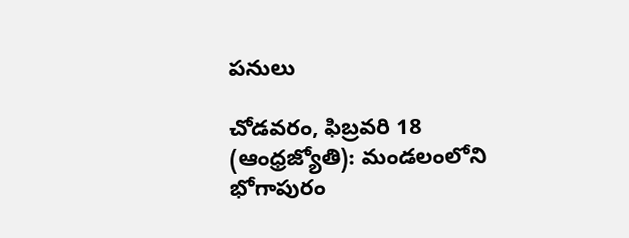పనులు

చోడవరం, ఫిబ్రవరి 18 (ఆంధ్రజ్యోతి): మండలంలోని భోగాపురం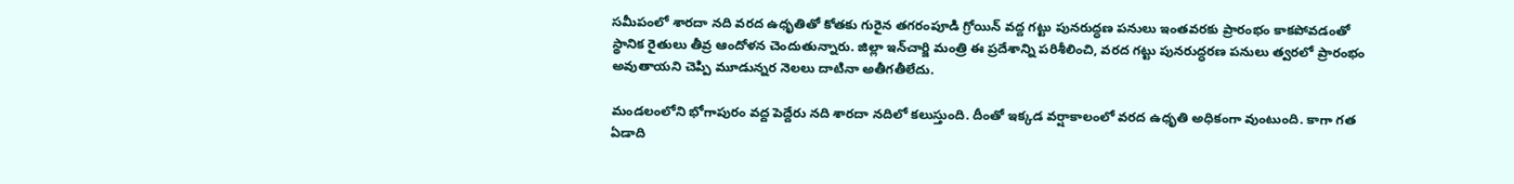సమీపంలో శారదా నది వరద ఉధృతితో కోతకు గురైన తగరంపూడి గ్రోయిన్‌ వద్ద గట్టు పునరుద్ధణ పనులు ఇంతవరకు ప్రారంభం కాకపోవడంతో స్థానిక రైతులు తీవ్ర ఆందోళన చెందుతున్నారు. జిల్లా ఇన్‌చార్జి మంత్రి ఈ ప్రదేశాన్ని పరిశీలించి, వరద గట్టు పునరుద్ధరణ పనులు త్వరలో ప్రారంభం అవుతాయని చెప్పి మూడున్నర నెలలు దాటినా అతీగతీలేదు.

మండలంలోని భోగాపురం వద్ద పెద్దేరు నది శారదా నదిలో కలుస్తుంది. దీంతో ఇక్కడ వర్షాకాలంలో వరద ఉధృతి అధికంగా వుంటుంది. కాగా గత ఏడాది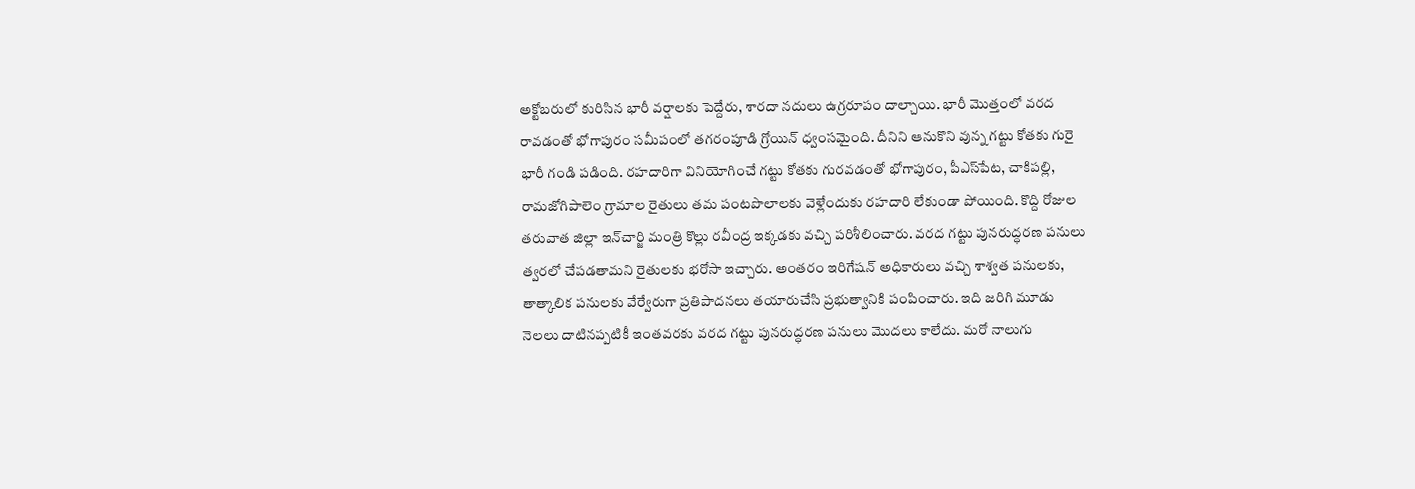అక్టోబరులో కురిసిన భారీ వర్షాలకు పెద్దేరు, శారదా నదులు ఉగ్రరూపం దాల్చాయి. భారీ మొత్తంలో వరద రావడంతో భోగాపురం సమీపంలో తగరంపూడి గ్రోయిన్‌ ధ్వంసమైంది. దీనిని ఆనుకొని వున్న గట్టు కోతకు గురై భారీ గండి పడింది. రహదారిగా వినియోగించే గట్టు కోతకు గురవడంతో భోగాపురం, పీఎస్‌పేట, చాకిపల్లి, రామజోగిపాలెం గ్రామాల రైతులు తమ పంటపొలాలకు వెళ్లేందుకు రహదారి లేకుండా పోయింది. కొద్ది రోజుల తరువాత జిల్లా ఇన్‌చార్జి మంత్రి కొల్లు రవీంద్ర ఇక్కడకు వచ్చి పరిశీలించారు. వరద గట్టు పునరుద్ధరణ పనులు త్వరలో చేపడతామని రైతులకు భరోసా ఇచ్చారు. అంతరం ఇరిగేషన్‌ అధికారులు వచ్చి శాశ్వత పనులకు, తాత్కాలిక పనులకు వేర్వేరుగా ప్రతిపాదనలు తయారుచేసి ప్రభుత్వానికి పంపించారు. ఇది జరిగి మూడు నెలలు దాటినప్పటికీ ఇంతవరకు వరద గట్టు పునరుద్ధరణ పనులు మొదలు కాలేదు. మరో నాలుగు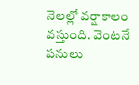నెలల్లో వర్షాకాలం వస్తుంది. వెంటనే పనులు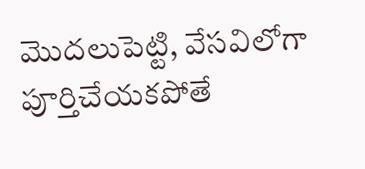మొదలుపెట్టి, వేసవిలోగా పూర్తిచేయకపోతే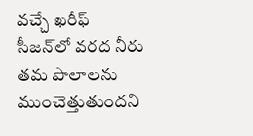వచ్చే ఖరీఫ్‌ సీజన్‌లో వరద నీరు తమ పొలాలను ముంచెత్తుతుందని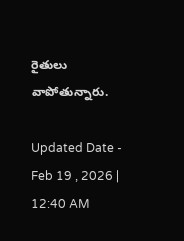రైతులు వాపోతున్నారు.

Updated Date - Feb 19 , 2026 | 12:40 AM